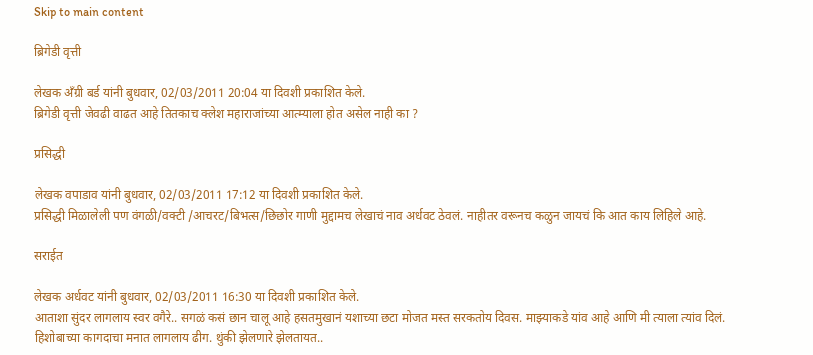Skip to main content

ब्रिगेडी वृत्ती

लेखक अँग्री बर्ड यांनी बुधवार, 02/03/2011 20:04 या दिवशी प्रकाशित केले.
ब्रिगेडी वृत्ती जेवढी वाढत आहे तितकाच क्लेश महाराजांच्या आत्म्याला होत असेल नाही का ?

प्रसिद्धी

लेखक वपाडाव यांनी बुधवार, 02/03/2011 17:12 या दिवशी प्रकाशित केले.
प्रसिद्धी मिळालेली पण वंगळी/वक्टी /आचरट/बिभत्स/छिछोर गाणी मुद्दामच लेखाचं नाव अर्धवट ठेवलं. नाहीतर वरूनच कळुन जायचं कि आत काय लिहिले आहे.

सराईत

लेखक अर्धवट यांनी बुधवार, 02/03/2011 16:30 या दिवशी प्रकाशित केले.
आताशा सुंदर लागलाय स्वर वगैरे.. सगळं कसं छान चालू आहे हसतमुखानं यशाच्या छटा मोजत मस्त सरकतोय दिवस. माझ्याकडे यांव आहे आणि मी त्याला त्यांव दिलं. हिशोबाच्या कागदाचा मनात लागलाय ढीग. थुंकी झेलणारे झेलतायत..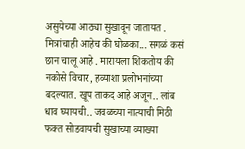असुयेच्या आठ्या सुखावून जातायत . मित्रांचाही आहेच की घोळका... सगळं कसं छान चालू आहे . मारायला शिकतोय की नकोसे विचार, हव्याशा प्रलोभनांच्या बदल्यात. खूप ताकद आहे अजून.. लांब धाव घ्यायची.. जवळच्या नात्याची मिठी फक्त सोडवायची सुखाच्या व्याख्या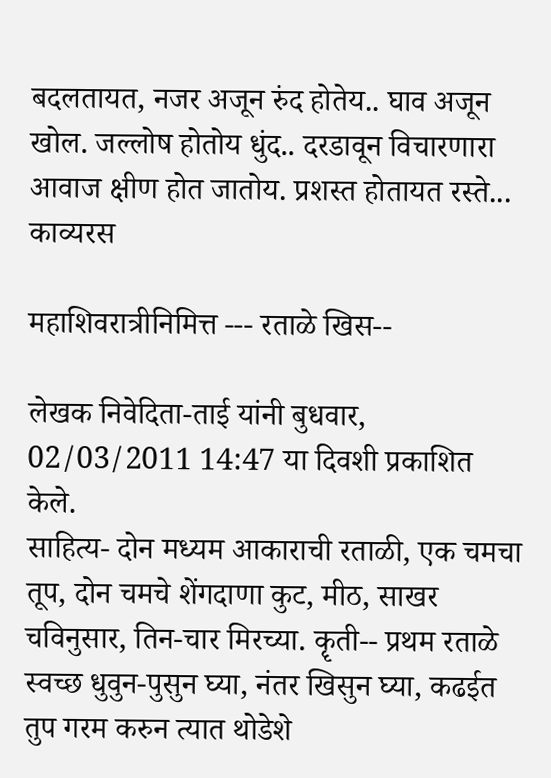बदलतायत, नजर अजून रुंद होतेय.. घाव अजून खोल. जल्लोष होतोय धुंद.. दरडावून विचारणारा आवाज क्षीण होत जातोय. प्रशस्त होतायत रस्ते...
काव्यरस

महाशिवरात्रीनिमित्त --- रताळे खिस--

लेखक निवेदिता-ताई यांनी बुधवार, 02/03/2011 14:47 या दिवशी प्रकाशित केले.
साहित्य- दोन मध्यम आकाराची रताळी, एक चमचा तूप, दोन चमचे शेंगदाणा कुट, मीठ, साखर चविनुसार, तिन-चार मिरच्या. कॄती-- प्रथम रताळे स्वच्छ धुवुन-पुसुन घ्या, नंतर खिसुन घ्या, कढईत तुप गरम करुन त्यात थोडेशे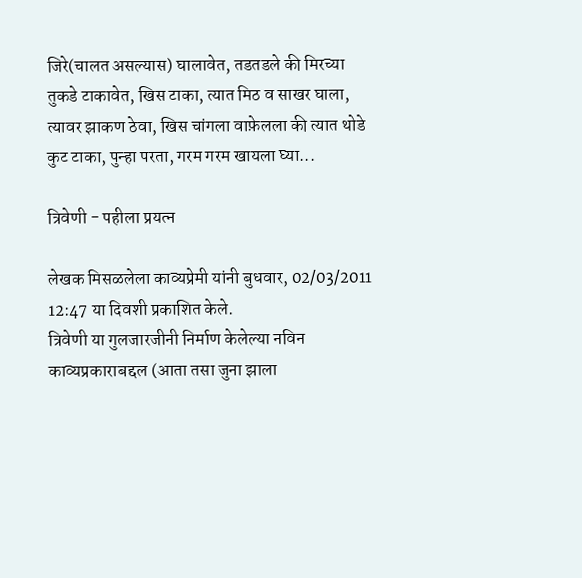जिरे(चालत असल्यास) घालावेत, तडतडले की मिरच्या तुकडे टाकावेत, खिस टाका, त्यात मिठ व साखर घाला, त्यावर झाकण ठेवा, खिस चांगला वाफ़ेलला की त्यात थोडे कुट टाका, पुन्हा परता, गरम गरम खायला घ्या...

त्रिवेणी - पहीला प्रयत्न

लेखक मिसळलेला काव्यप्रेमी यांनी बुधवार, 02/03/2011 12:47 या दिवशी प्रकाशित केले.
त्रिवेणी या गुलजारजीनी निर्माण केलेल्या नविन काव्यप्रकाराबद्दल (आता तसा जुना झाला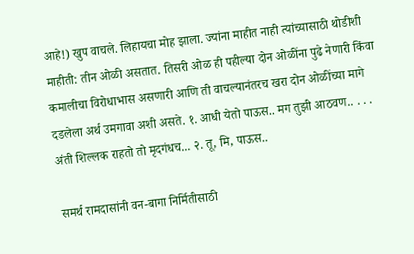आहे!) खुप वाचले. लिहायचा मोह झाला. ज्यांना माहीत नाही त्यांच्यासाठी थोडीशी माहीती: तीन ओळी असतात. तिसरी ओळ ही पहील्या दोन ओळींना पुढे नेणारी किंवा कमालीचा विरोधाभास असणारी आणि ती वाचल्यानंतरच खरा दोन ओळींच्या मागे दडलेला अर्थ उमगावा अशी असते. १. आधी येतो पाऊस.. मग तुझी आठवण.. . . . अंती शिल्लक राहतो तो मृदगंधच... २. तू, मि, पाऊस..

समर्थ रामदासांनी वन-बागा निर्मितीसाठी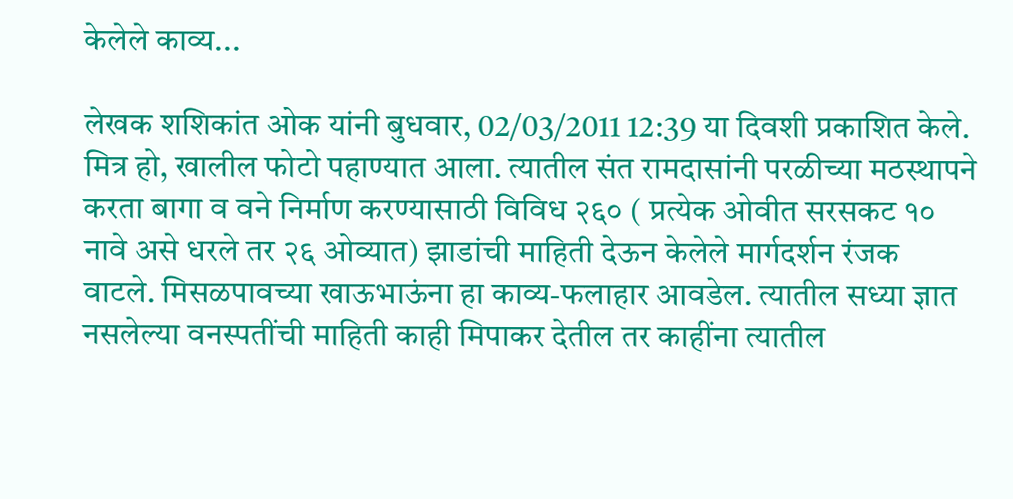केलेले काव्य...

लेखक शशिकांत ओक यांनी बुधवार, 02/03/2011 12:39 या दिवशी प्रकाशित केले.
मित्र हो, खालील फोटो पहाण्यात आला. त्यातील संत रामदासांनी परळीच्या मठस्थापने करता बागा व वने निर्माण करण्यासाठी विविध २६० ( प्रत्येक ओवीत सरसकट १० नावे असे धरले तर २६ ओव्यात) झाडांची माहिती देऊन केलेले मार्गदर्शन रंजक वाटले. मिसळपावच्या खाऊभाऊंना हा काव्य-फलाहार आवडेल. त्यातील सध्या ज्ञात नसलेल्या वनस्पतींची माहिती काही मिपाकर देतील तर काहींना त्यातील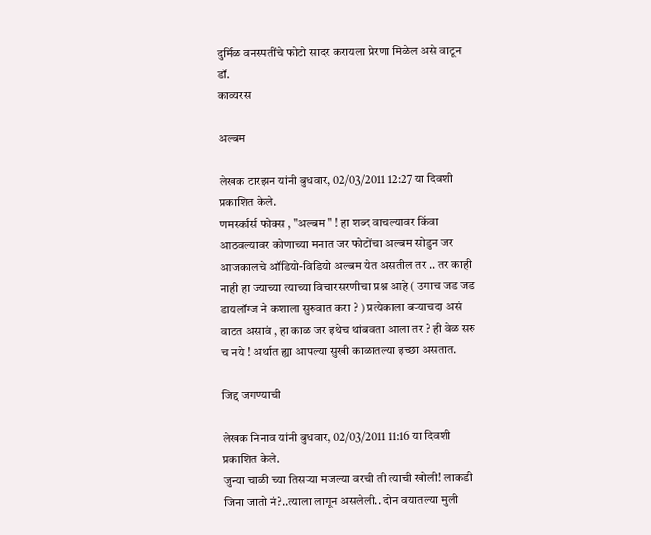दुर्मिळ वनस्पतींचे फोटो सादर करायला प्रेरणा मिळेल असे वाटून डॉ.
काव्यरस

अल्बम

लेखक टारझन यांनी बुधवार, 02/03/2011 12:27 या दिवशी प्रकाशित केले.
णमर्स्कार्स फोक्स , "अल्बम " ! हा शब्द वाचल्यावर किंवा आठवल्यावर कोणाच्या मनात जर फोटोंचा अल्बम सोडुन जर आजकालचे ऑडियो-विडियो अल्बम येत असतील तर .. तर काही नाही हा ज्याच्या त्याच्या विचारसरणीचा प्रश्न आहे ( उगाच जड जड डायलॉग्ज ने कशाला सुरुवात करा ? ) प्रत्येकाला बर्‍याचदा असं वाटत असावं , हा काळ जर इथेच थांबवता आला तर ? ही वेळ सरु च नये ! अर्थात ह्या आपल्या सुखी काळातल्या इच्छा असतात.

जिद्द जगण्याची

लेखक निनाव यांनी बुधवार, 02/03/2011 11:16 या दिवशी प्रकाशित केले.
जुन्या चाळी च्या तिसर्‍या मजल्या वरची ती त्याची खोली! लाकडी जिना जातो नं?..त्याला लागून असलेली.. दोन वयातल्या मुली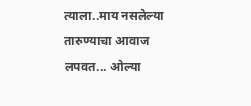त्याला..माय नसलेल्या तारुण्याचा आवाज लपवत... ओल्या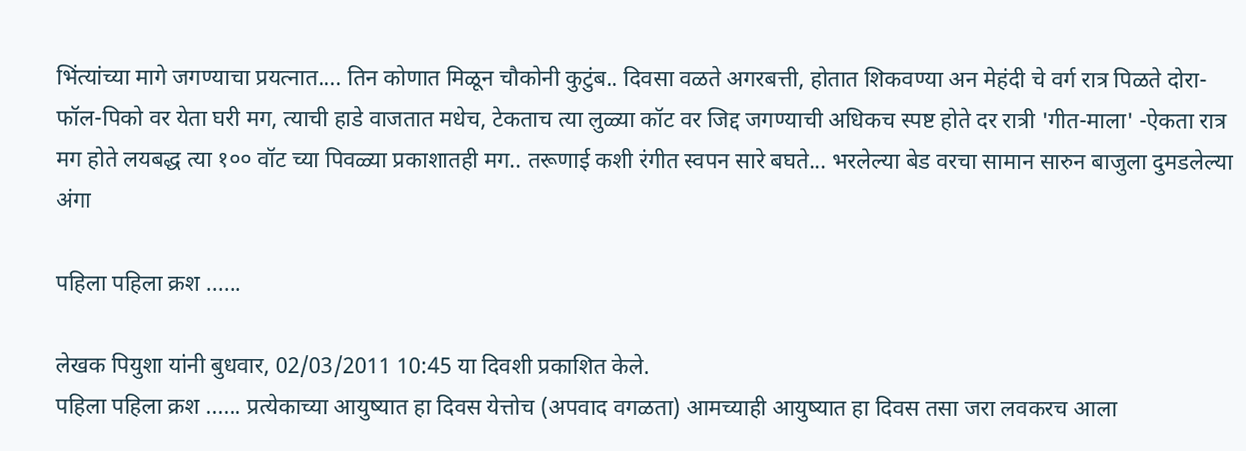भिंत्यांच्या मागे जगण्याचा प्रयत्नात.... तिन कोणात मिळून चौकोनी कुटुंब.. दिवसा वळते अगरबत्ती, होतात शिकवण्या अन मेहंदी चे वर्ग रात्र पिळते दोरा-फॉल-पिको वर येता घरी मग, त्याची हाडे वाजतात मधेच, टेकताच त्या लुळ्या कॉट वर जिद्द जगण्याची अधिकच स्पष्ट होते दर रात्री 'गीत-माला' -ऐकता रात्र मग होते लयबद्ध त्या १०० वॉट च्या पिवळ्या प्रकाशातही मग.. तरूणाई कशी रंगीत स्वपन सारे बघते... भरलेल्या बेड वरचा सामान सारुन बाजुला दुमडलेल्या अंगा

पहिला पहिला क्रश ......

लेखक पियुशा यांनी बुधवार, 02/03/2011 10:45 या दिवशी प्रकाशित केले.
पहिला पहिला क्रश ...... प्रत्येकाच्या आयुष्यात हा दिवस येत्तोच (अपवाद वगळता) आमच्याही आयुष्यात हा दिवस तसा जरा लवकरच आला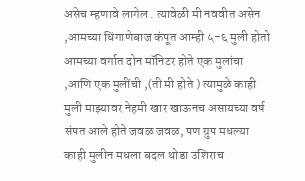असेच म्हणावे लागेल . त्यावेळी मी नववीत असेन ,आमच्या धिंगाणेबाज कंपूत आम्ही ५-६ मुली होतो आमच्या वर्गात दोन मॉनिटर होते एक मुलांचा ,आणि एक मुलींची ,(ती मी होते ) त्यामुळे काही मुली माझ्यावर नेहमी खार खाऊनच असायच्या वर्ष संपत आले होते जवळ जवळ, पण ग्रुप मधल्या काही मुलीन मधला बदल थोडा उशिराच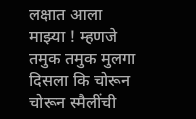लक्षात आला माझ्या ! म्हणजे तमुक तमुक मुलगा दिसला कि चोरून चोरून स्मैलींची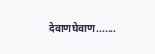देवाणघेवाण.......